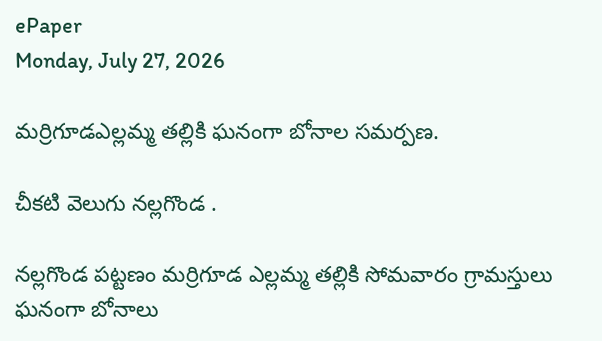ePaper
Monday, July 27, 2026

మర్రిగూడఎల్లమ్మ తల్లికి ఘనంగా బోనాల సమర్పణ.

చీకటి వెలుగు నల్లగొండ .

నల్లగొండ పట్టణం మర్రిగూడ ఎల్లమ్మ తల్లికి సోమవారం గ్రామస్తులు ఘనంగా బోనాలు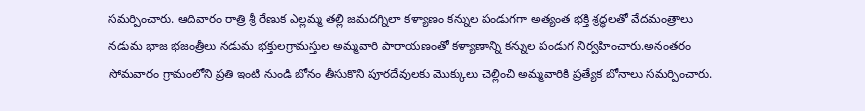సమర్పించారు. ఆదివారం రాత్రి శ్రీ రేణుక ఎల్లమ్మ తల్లి జమదగ్నిలా కళ్యాణం కన్నుల పండుగగా అత్యంత భక్తి శ్రద్ధలతో వేదమంత్రాలు నడుమ భాజ భజంత్రీలు నడుమ భక్తులగ్రామస్తుల అమ్మవారి పారాయణంతో కళ్యాణాన్ని కన్నుల పండుగ నిర్వహించారు.అనంతరం సోమవారం గ్రామంలోని ప్రతి ఇంటి నుండి బోనం తీసుకొని పూరదేవులకు మొక్కులు చెల్లించి అమ్మవారికి ప్రత్యేక బోనాలు సమర్పించారు.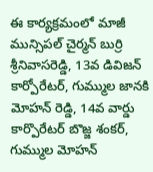ఈ కార్యక్రమంలో మాజీ మున్సిపల్ చైర్మన్ బుర్రి శ్రీనివాసరెడ్డి, 13వ డివిజన్ కార్పోరేటర్, గుమ్ముల జానకి మోహన్ రెడ్డి, 14వ వార్డు కార్పొరేటర్ బొజ్జ శంకర్, గుమ్ముల మోహన్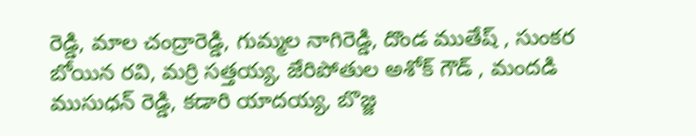రెడ్డి, మాల చంద్రారెడ్డి, గుమ్మల నాగిరెడ్డి, దొండ ముతేష్ , సుంకర బోయిన రవి, మర్రి సత్తయ్య, జేరిపోతుల అశోక్ గౌడ్ , మందడి ముసుధన్ రెడ్డి, కడారి యాదయ్య, బొజ్జ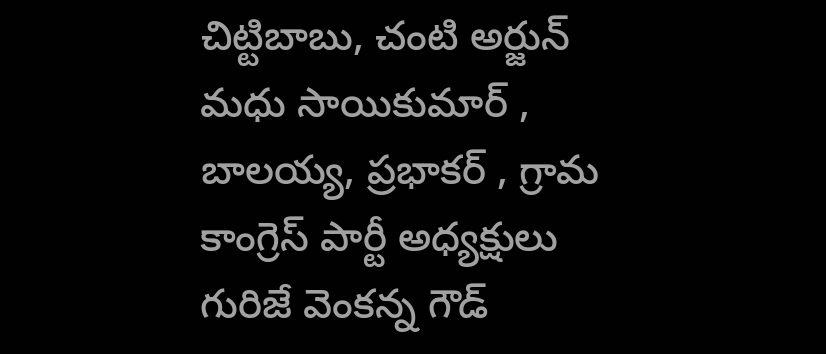చిట్టిబాబు, చంటి అర్జున్ మధు సాయికుమార్ , బాలయ్య, ప్రభాకర్ , గ్రామ కాంగ్రెస్ పార్టీ అధ్యక్షులు గురిజే వెంకన్న గౌడ్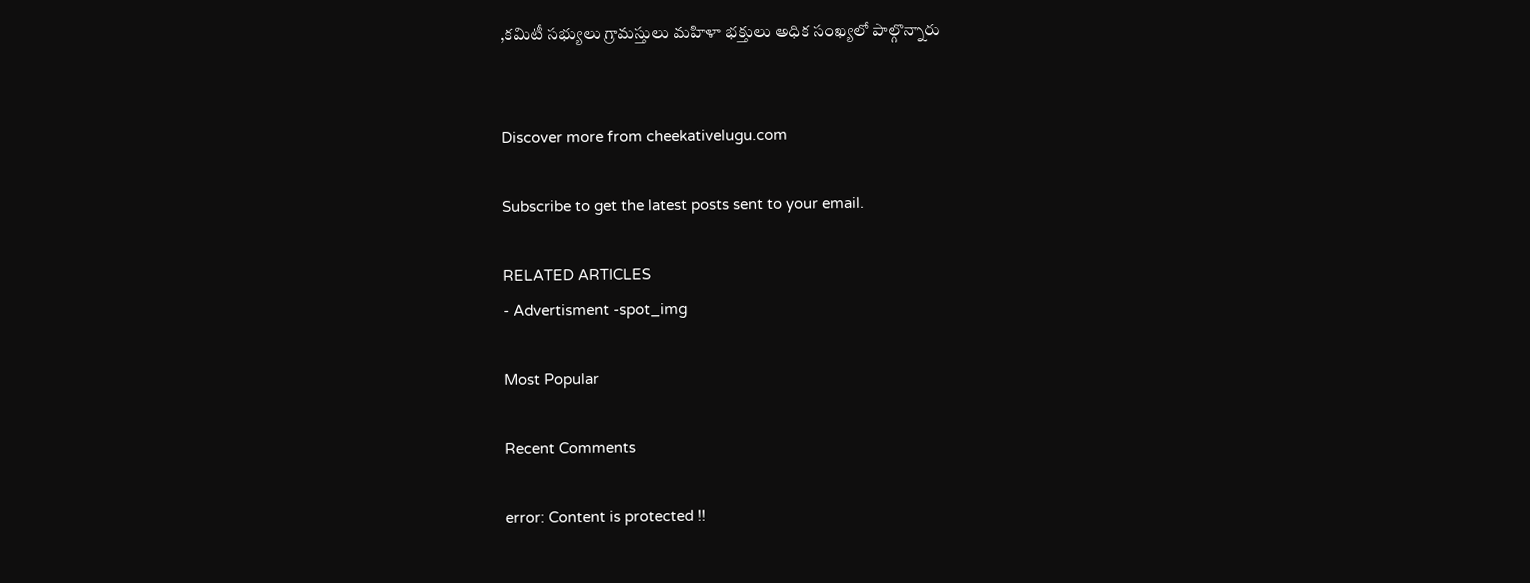,కమిటీ సభ్యులు గ్రామస్తులు మహిళా భక్తులు అధిక సంఖ్యలో పాల్గొన్నారు


Discover more from cheekativelugu.com

Subscribe to get the latest posts sent to your email.

RELATED ARTICLES
- Advertisment -spot_img

Most Popular

Recent Comments

error: Content is protected !!